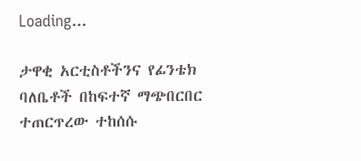Loading...

ታዋቂ አርቲስቶችንና የፊንቴክ ባለቤቶች በከፍተኛ ማጭበርበር ተጠርጥረው ተከሰሱ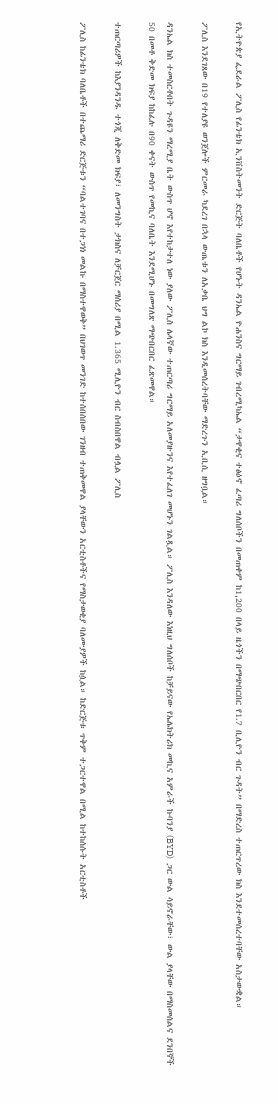የኢትዮጵያ ፌደራል ፖሊስ የፊንቴክ ኢንቨስትመንት ድርጅት ባለቤቶች የሆኑት ዳንኤል ዮሐንስና ግርማይ ገብረሚካኤል “ታዋቂና ተፅዕኖ ፈጣሪ ግለሰቦችን በመጠቀም ከ1,200 በላይ ዜጎችን በማጭበርበር የ1.7 ቢሊዮን ብር ጉዳት” በማድረስ ተጠርጥረው ክስ እንደተመሰረተባቸው አስታውቋል።

ፖሊስ እንደገጸው በ19 የተለያዩ ወንጀሎች ምርመራ ካደረገ በኋላ ውጤቱን ለአቃቤ ህግ ልኮ ክስ እንዲመሰረትባቸው ማድረጉን ኢቢሲ ዘግቧል።

ዳንኤል ክስ ተመስርቶበት ጉዳዩን ማረሚያ ቤት ውስጥ ሆኖ እየተከታተለ ነው ያለው ፖሊስ ሌላኛው ተጠርጣሪ ግርማይ አለመያዙንና እየተፈለገ መሆኑን ገልጿል። ፖሊስ እንዳለው እነዚህ ግለሰቦች ከቻይናው የኤሌክትሪክ መኪና አምራች ኩባንያ (BYD)  ጋር ውል ሳይኖራቸው፣ ውል ያላቸው በማስመሰልና ደንበኞች 50 በመቶ ቅድመ ክፍያ ከከፈሉ በ90 ቀናት ውስጥ የመኪና ባለቤት እንደሚሆኑ በመግለጽ ማጭበርበር ፈጽመዋል።

ተጠርጣሪዎች ከእያንዳንዱ ተጎጂ ለቅድመ ክፍያ፣ ለመንግስት ታክስና ለቻርጀር ማሰሪያ በሚል 1.365 ሚሊዮን ብር ስብስበዋል ብሏል ፖሊስ

ፖሊስ ከፊንቴክ ባለቤቶች በተጨማሪ ድርጅቱን “ባልተገባና በተጋነነ መልኩ በማስተዋወቅ” በህገወጥ መንገድ ከተሰበሰበው ገንዘብ ተጠቅመዋል ያላቸውን አርቲስቶችና የማስታወቂያ ባለሙያዎች ከሷል። ከድርጅቱ ጥቅም ተጋርተዋል በሚል ከተከሰሱት አርቲስቶች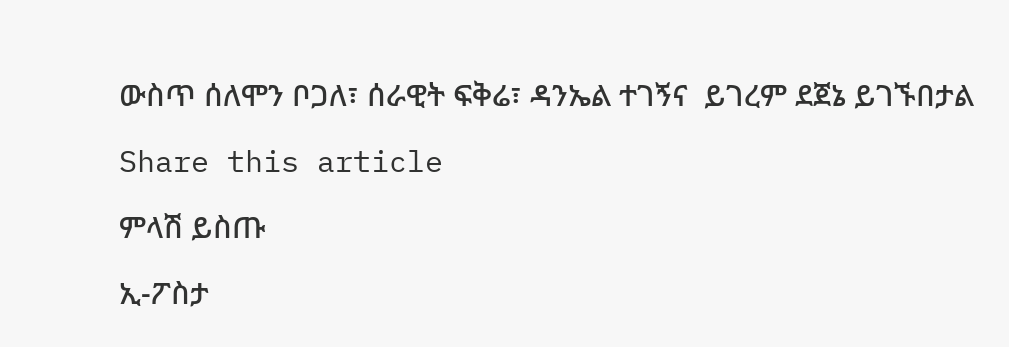ውስጥ ሰለሞን ቦጋለ፣ ሰራዊት ፍቅሬ፣ ዳንኤል ተገኝና  ይገረም ደጀኔ ይገኙበታል

Share this article

ምላሽ ይስጡ

ኢ-ፖስታ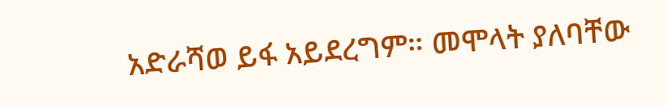አድራሻወ ይፋ አይደረግም። መሞላት ያለባቸው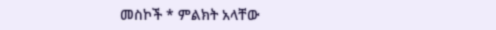መስኮች * ምልክት አላቸው